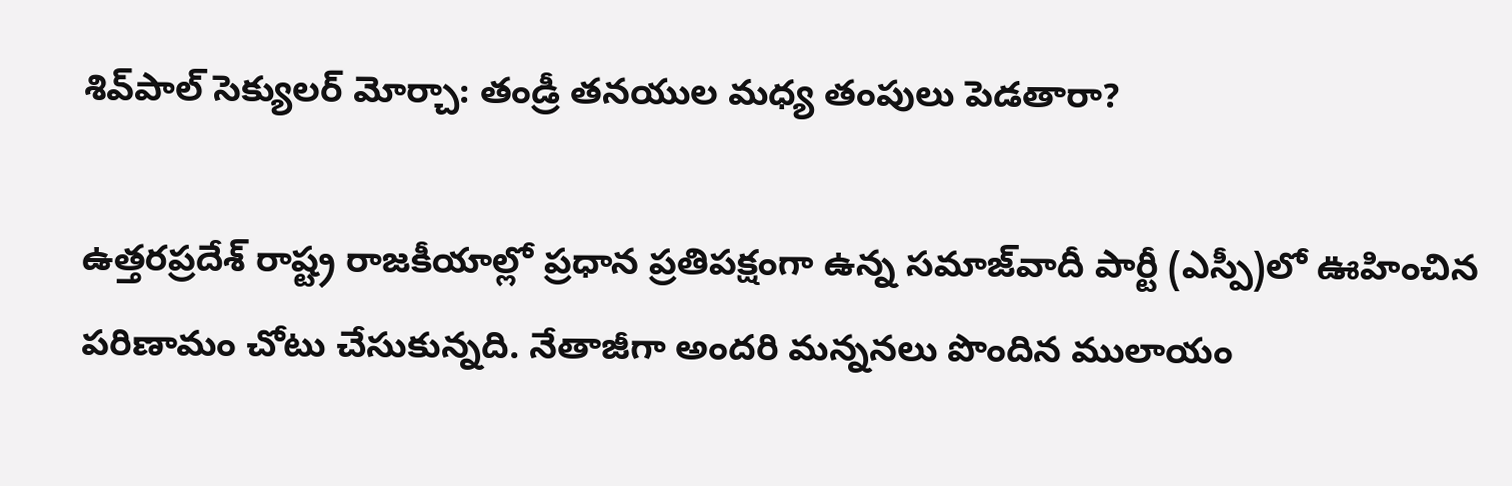శివ్‌పాల్ సెక్యులర్ మోర్చా: తండ్రీ తనయుల మధ్య తంపులు పెడతారా?

ఉత్తరప్రదేశ్ రాష్ట్ర రాజకీయాల్లో ప్రధాన ప్రతిపక్షంగా ఉన్న సమాజ్‌వాదీ పార్టీ (ఎస్పీ)లో ఊహించిన పరిణామం చోటు చేసుకున్నది. నేతాజీగా అందరి మన్ననలు పొందిన ములాయం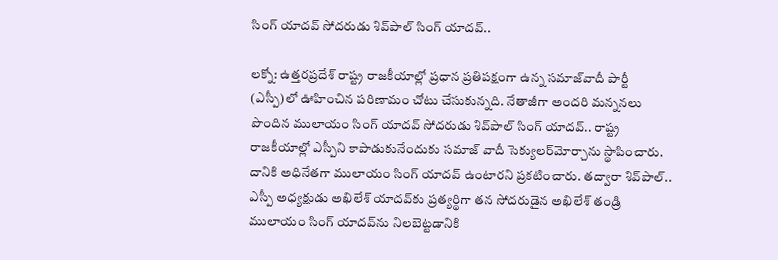సింగ్ యాదవ్ సోదరుడు శివ్‌పాల్ సింగ్ యాదవ్..

లక్నో: ఉత్తరప్రదేశ్ రాష్ట్ర రాజకీయాల్లో ప్రధాన ప్రతిపక్షంగా ఉన్న సమాజ్‌వాదీ పార్టీ (ఎస్పీ)లో ఊహించిన పరిణామం చోటు చేసుకున్నది. నేతాజీగా అందరి మన్ననలు పొందిన ములాయం సింగ్ యాదవ్ సోదరుడు శివ్‌పాల్ సింగ్ యాదవ్.. రాష్ట్ర రాజకీయాల్లో ఎస్పీని కాపాడుకునేందుకు సమాజ్ వాదీ సెక్యులర్‌మోర్చాను స్థాపించారు. దానికి అధినేతగా ములాయం సింగ్ యాదవ్‌ ఉంటారని ప్రకటించారు. తద్వారా శివ్‌పాల్.. ఎస్పీ అధ్యక్షుడు అఖిలేశ్ యాదవ్‌కు ప్రత్యర్థిగా తన సోదరుడైన అఖిలేశ్ తండ్రి ములాయం సింగ్ యాదవ్‌ను నిలబెట్టడానికి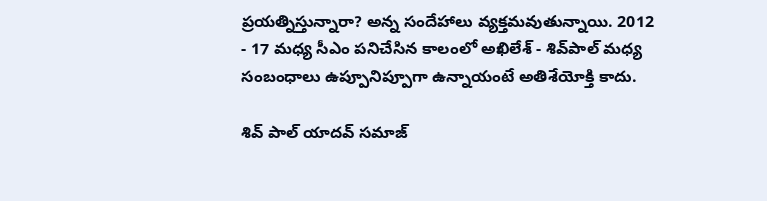ప్రయత్నిస్తున్నారా? అన్న సందేహాలు వ్యక్తమవుతున్నాయి. 2012 - 17 మధ్య సీఎం పనిచేసిన కాలంలో అఖిలేశ్ - శివ్‌పాల్ మధ్య సంబంధాలు ఉప్పూనిప్పూగా ఉన్నాయంటే అతిశేయోక్తి కాదు.

శివ్ పాల్ యాదవ్ సమాజ్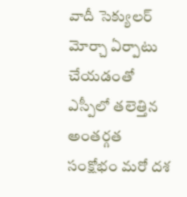వాదీ సెక్యులర్ మోర్చా ఏర్పాటు చేయడంతో ఎస్పీలో తలెత్తిన అంతర్గత సంక్షోభం మరో దశ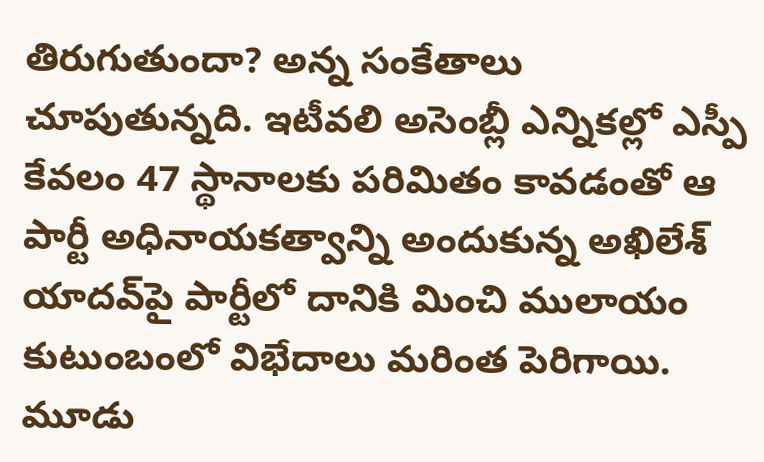తిరుగుతుందా? అన్న సంకేతాలు చూపుతున్నది. ఇటీవలి అసెంబ్లీ ఎన్నికల్లో ఎస్పీ కేవలం 47 స్థానాలకు పరిమితం కావడంతో ఆ పార్టీ అధినాయకత్వాన్ని అందుకున్న అఖిలేశ్ యాదవ్‌పై పార్టీలో దానికి మించి ములాయం కుటుంబంలో విభేదాలు మరింత పెరిగాయి. మూడు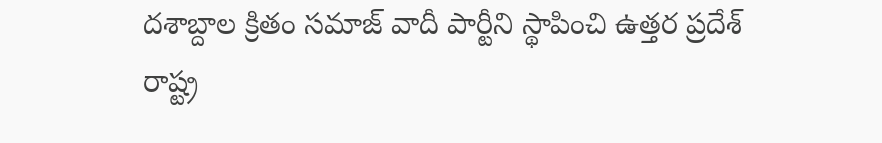దశాబ్దాల క్రితం సమాజ్ వాదీ పార్టీని స్థాపించి ఉత్తర ప్రదేశ్ రాష్ట్ర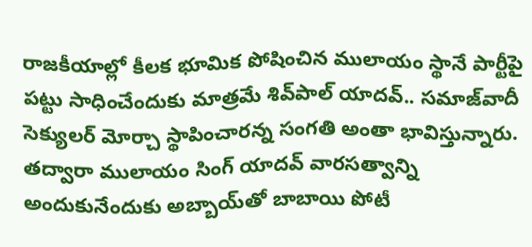రాజకీయాల్లో కీలక భూమిక పోషించిన ములాయం స్థానే పార్టీపై పట్టు సాధించేందుకు మాత్రమే శివ్‌పాల్ యాదవ్.. సమాజ్‌వాదీ సెక్యులర్ మోర్చా స్థాపించారన్న సంగతి అంతా భావిస్తున్నారు. తద్వారా ములాయం సింగ్ యాదవ్ వారసత్వాన్ని అందుకునేందుకు అబ్బాయ్‌తో బాబాయి పోటీ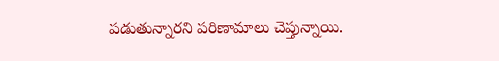పడుతున్నారని పరిణామాలు చెప్తున్నాయి.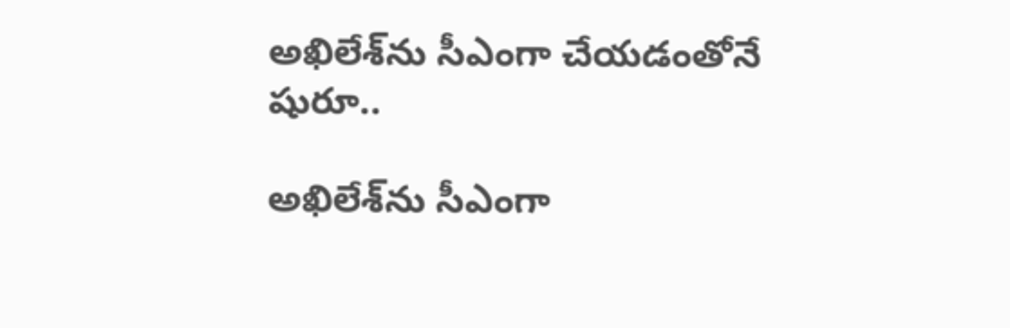అఖిలేశ్‌ను సీఎంగా చేయడంతోనే షురూ..

అఖిలేశ్‌ను సీఎంగా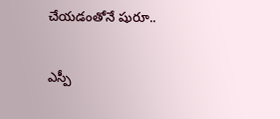చేయడంతోనే షురూ..

ఎస్పీ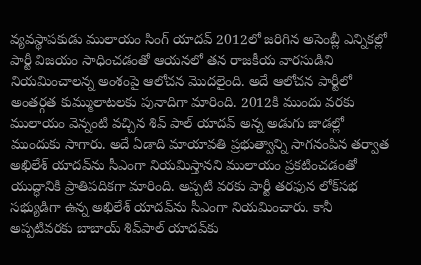వ్యవస్థాపకుడు ములాయం సింగ్ యాదవ్ 2012లో జరిగిన అసెంబ్లీ ఎన్నికల్లో పార్టీ విజయం సాధించడంతో ఆయనలో తన రాజకీయ వారసుడిని నియమించాలన్న అంశంపై ఆలోచన మొదలైంది. అదే ఆలోచన పార్టీలో అంతర్గత కుమ్ములాటలకు పునాదిగా మారింది. 2012కి ముందు వరకు ములాయం వెన్నంటి వచ్చిన శివ్ పాల్ యాదవ్ అన్న అడుగు జాడల్లో ముందుకు సాగారు. అదే ఏడాది మాయావతి ప్రభుత్వాన్ని సాగనంపిన తర్వాత అఖిలేశ్ యాదవ్‌ను సీఎంగా నియమిస్తానని ములాయం ప్రకటించడంతో యుద్ధానికి ప్రాతిపదికగా మారింది. అప్పటి వరకు పార్టీ తరఫున లోక్‌సభ సభ్యుడిగా ఉన్న అఖిలేశ్ యాదవ్‌ను సీఎంగా నియమించారు. కానీ అప్పటివరకు బాబాయ్ శివ్‌పాల్ యాదవ్‌కు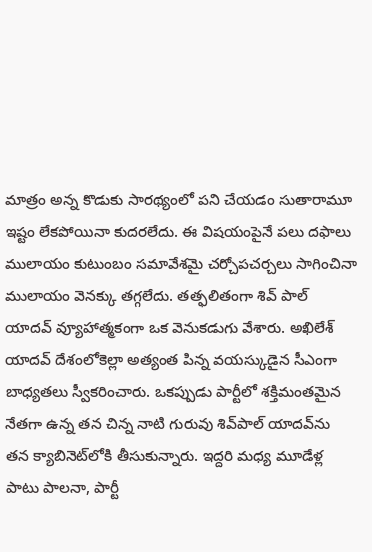మాత్రం అన్న కొడుకు సారథ్యంలో పని చేయడం సుతారామూ ఇష్టం లేకపోయినా కుదరలేదు. ఈ విషయంపైనే పలు దఫాలు ములాయం కుటుంబం సమావేశమై చర్చోపచర్చలు సాగించినా ములాయం వెనక్కు తగ్గలేదు. తత్ఫలితంగా శివ్ పాల్ యాదవ్ వ్యూహాత్మకంగా ఒక వెనుకడుగు వేశారు. అఖిలేశ్ యాదవ్ దేశంలోకెల్లా అత్యంత పిన్న వయస్కుడైన సీఎంగా బాధ్యతలు స్వీకరించారు. ఒకప్పుడు పార్టీలో శక్తిమంతమైన నేతగా ఉన్న తన చిన్న నాటి గురువు శివ్‌పాల్ యాదవ్‌ను తన క్యాబినెట్‌లోకి తీసుకున్నారు. ఇద్దరి మధ్య మూడేళ్ల పాటు పాలనా, పార్టీ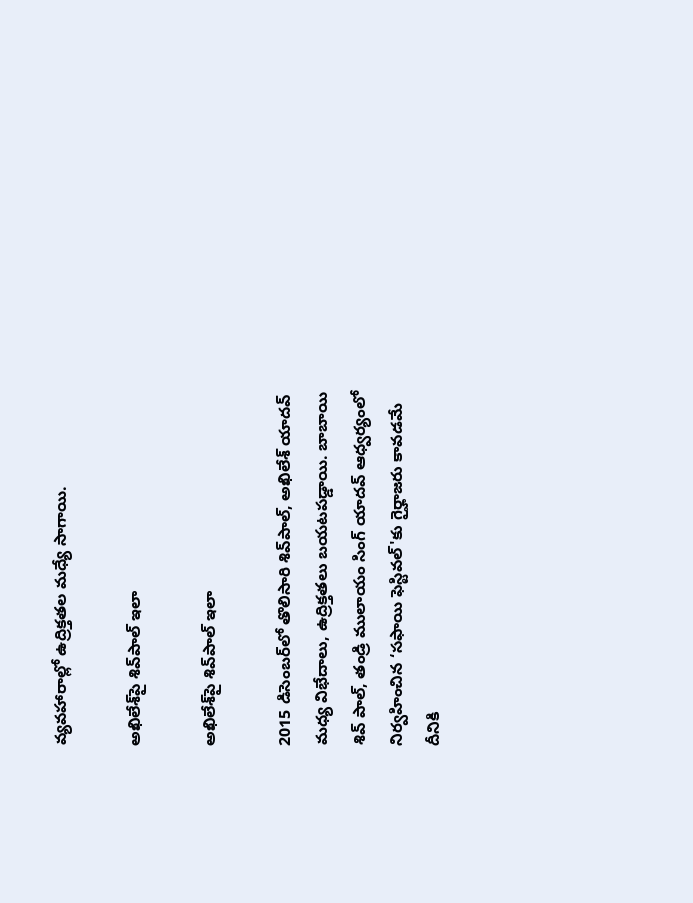వ్యవహారాల్లో ఉద్రిక్తతల మధ్యే సాగాయి.

అఖిలేశ్‌పై శివ్‌పాల్ ఇలా

అఖిలేశ్‌పై శివ్‌పాల్ ఇలా

2015 డిసెంబర్‌లో తొలిసారి శివ్‌పాల్, అఖిలేశ్ యాదవ్ మధ్య విభేదాలు, ఉద్రిక్తతలు బయటపడ్డాయి. బాబాయి శివ్ పాల్, తండ్రి ములాయం సింగ్ యాదవ్ ఆధ్వర్యంలో నిర్వహించిన ‘సఫాయి ఫెస్టివల్'కు గైర్హాజరు కావడమే దీనికి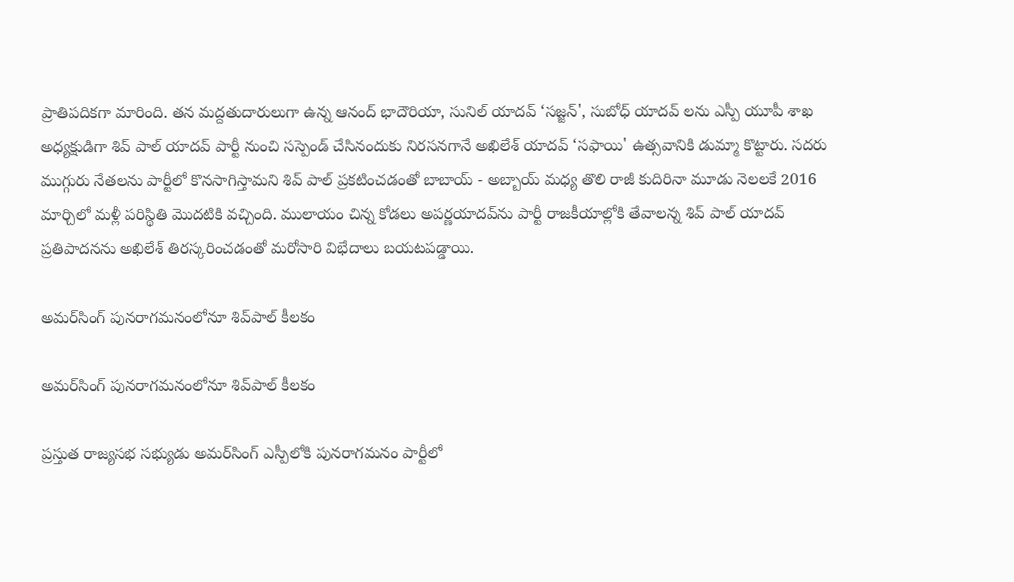ప్రాతిపదికగా మారింది. తన మద్దతుదారులుగా ఉన్న ఆనంద్ భాదౌరియా, సునిల్ యాదవ్ ‘సజ్జన్', సుబోధ్ యాదవ్ లను ఎస్పీ యూపీ శాఖ అధ్యక్షుడిగా శివ్ పాల్ యాదవ్ పార్టీ నుంచి సస్పెండ్ చేసినందుకు నిరసనగానే అఖిలేశ్ యాదవ్ ‘సఫాయి' ఉత్సవానికి డుమ్మా కొట్టారు. సదరు ముగ్గురు నేతలను పార్టీలో కొనసాగిస్తామని శివ్ పాల్ ప్రకటించడంతో బాబాయ్ - అబ్బాయ్ మధ్య తొలి రాజీ కుదిరినా మూడు నెలలకే 2016 మార్చిలో మళ్లీ పరిస్థితి మొదటికి వచ్చింది. ములాయం చిన్న కోడలు అపర్ణయాదవ్‌ను పార్టీ రాజకీయాల్లోకి తేవాలన్న శివ్ పాల్ యాదవ్ ప్రతిపాదనను అఖిలేశ్ తిరస్కరించడంతో మరోసారి విభేదాలు బయటపడ్డాయి.

అమర్‌సింగ్ పునరాగమనంలోనూ శివ్‌పాల్ కీలకం

అమర్‌సింగ్ పునరాగమనంలోనూ శివ్‌పాల్ కీలకం

ప్రస్తుత రాజ్యసభ సభ్యుడు అమర్‌సింగ్ ఎస్పీలోకి పునరాగమనం పార్టీలో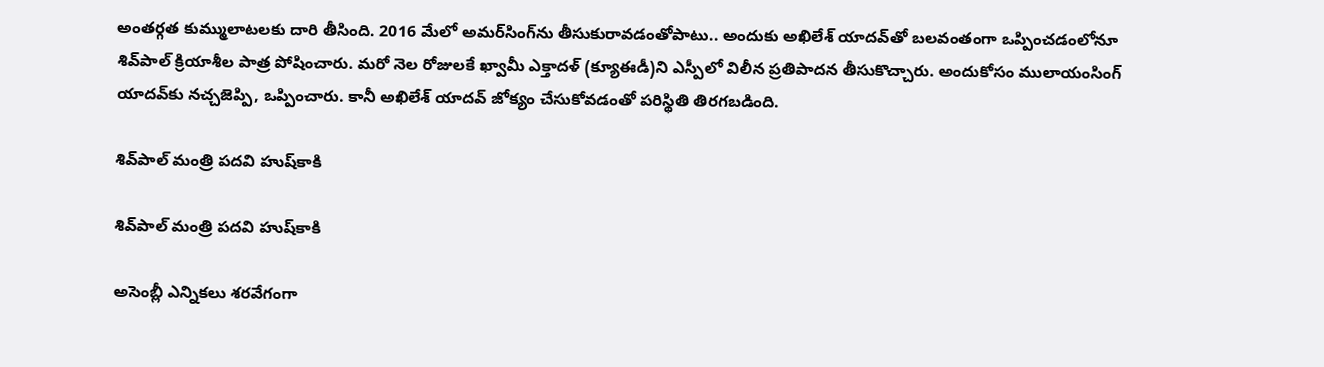అంతర్గత కుమ్ములాటలకు దారి తీసింది. 2016 మేలో అమర్‌సింగ్‌ను తీసుకురావడంతోపాటు.. అందుకు అఖిలేశ్ యాదవ్‌తో బలవంతంగా ఒప్పించడంలోనూ శివ్‌పాల్ క్రియాశీల పాత్ర పోషించారు. మరో నెల రోజులకే ఖ్వామీ ఎక్తాదళ్ (క్యూఈడీ)ని ఎస్పీలో విలీన ప్రతిపాదన తీసుకొచ్చారు. అందుకోసం ములాయంసింగ్ యాదవ్‌కు నచ్చజెప్పి, ఒప్పించారు. కానీ అఖిలేశ్ యాదవ్ జోక్యం చేసుకోవడంతో పరిస్థితి తిరగబడింది.

శివ్‌పాల్ మంత్రి పదవి హుష్‌కాకి

శివ్‌పాల్ మంత్రి పదవి హుష్‌కాకి

అసెంబ్లీ ఎన్నికలు శరవేగంగా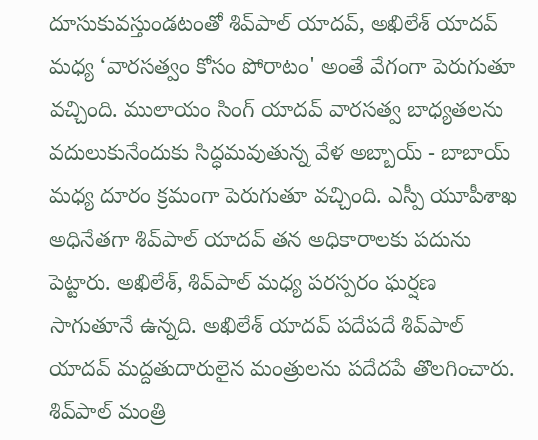దూసుకువస్తుండటంతో శివ్‌పాల్ యాదవ్, అఖిలేశ్ యాదవ్ మధ్య ‘వారసత్వం కోసం పోరాటం' అంతే వేగంగా పెరుగుతూ వచ్చింది. ములాయం సింగ్ యాదవ్ వారసత్వ బాధ్యతలను వదులుకునేందుకు సిద్ధమవుతున్న వేళ అబ్బాయ్ - బాబాయ్ మధ్య దూరం క్రమంగా పెరుగుతూ వచ్చింది. ఎస్పీ యూపీశాఖ అధినేతగా శివ్‌పాల్ యాదవ్ తన అధికారాలకు పదును పెట్టారు. అఖిలేశ్, శివ్‌పాల్ మధ్య పరస్పరం ఘర్షణ సాగుతూనే ఉన్నది. అఖిలేశ్ యాదవ్ పదేపదే శివ్‌పాల్ యాదవ్‌ మద్దతుదారులైన మంత్రులను పదేదపే తొలగించారు. శివ్‌పాల్ మంత్రి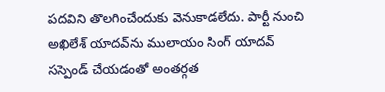పదవిని తొలగించేందుకు వెనుకాడలేదు. పార్టీ నుంచి అఖిలేశ్ యాదవ్‌ను ములాయం సింగ్ యాదవ్ సస్పెండ్ చేయడంతో అంతర్గత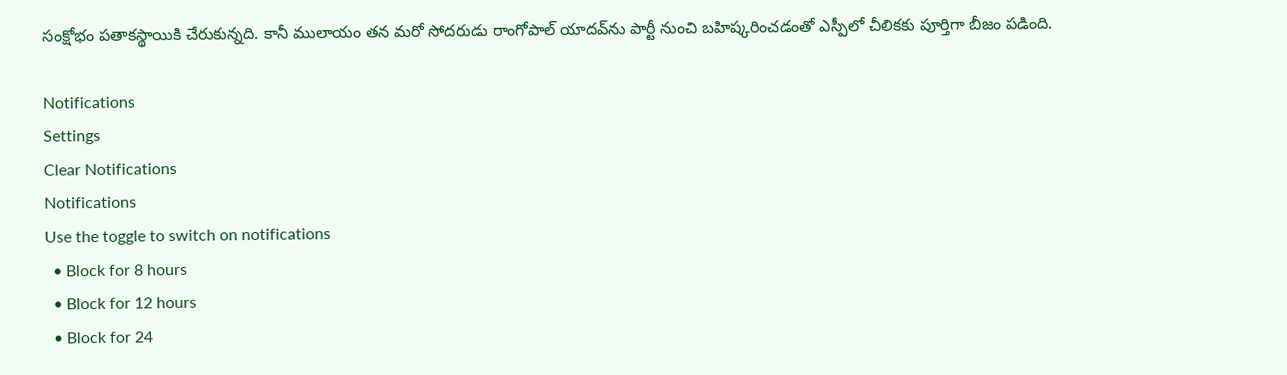సంక్షోభం పతాకస్థాయికి చేరుకున్నది. కానీ ములాయం తన మరో సోదరుడు రాంగోపాల్ యాదవ్‌ను పార్టీ నుంచి బహిష్కరించడంతో ఎస్పీలో చీలికకు పూర్తిగా బీజం పడింది.

Notifications
Settings
Clear Notifications
Notifications
Use the toggle to switch on notifications
  • Block for 8 hours
  • Block for 12 hours
  • Block for 24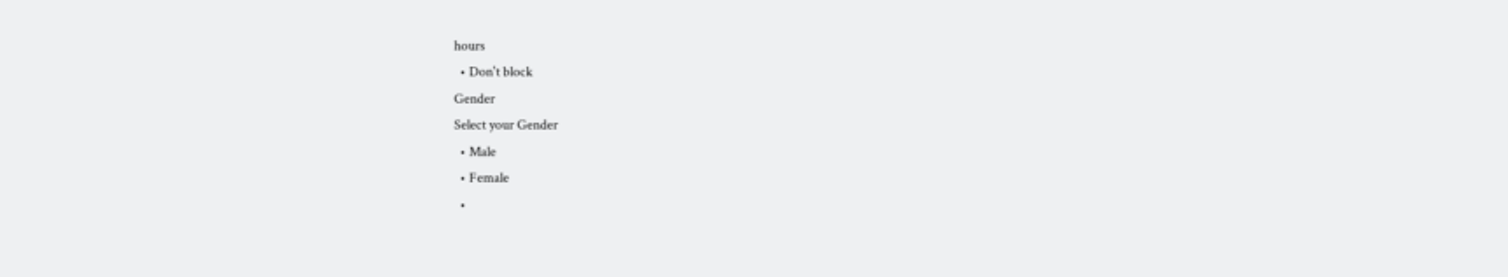hours
  • Don't block
Gender
Select your Gender
  • Male
  • Female
  •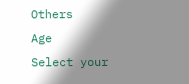Others
Age
Select your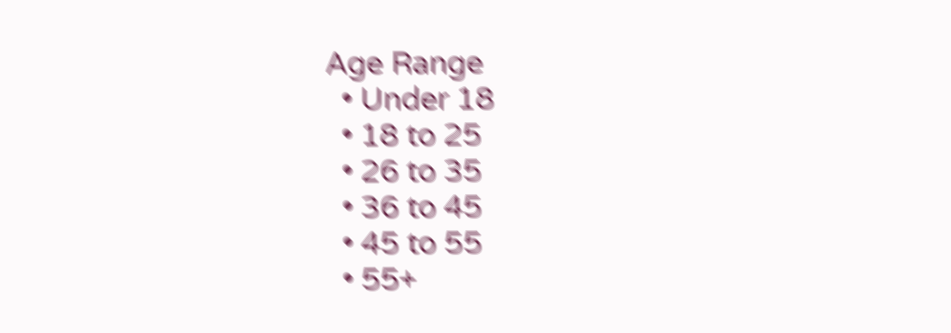Age Range
  • Under 18
  • 18 to 25
  • 26 to 35
  • 36 to 45
  • 45 to 55
  • 55+